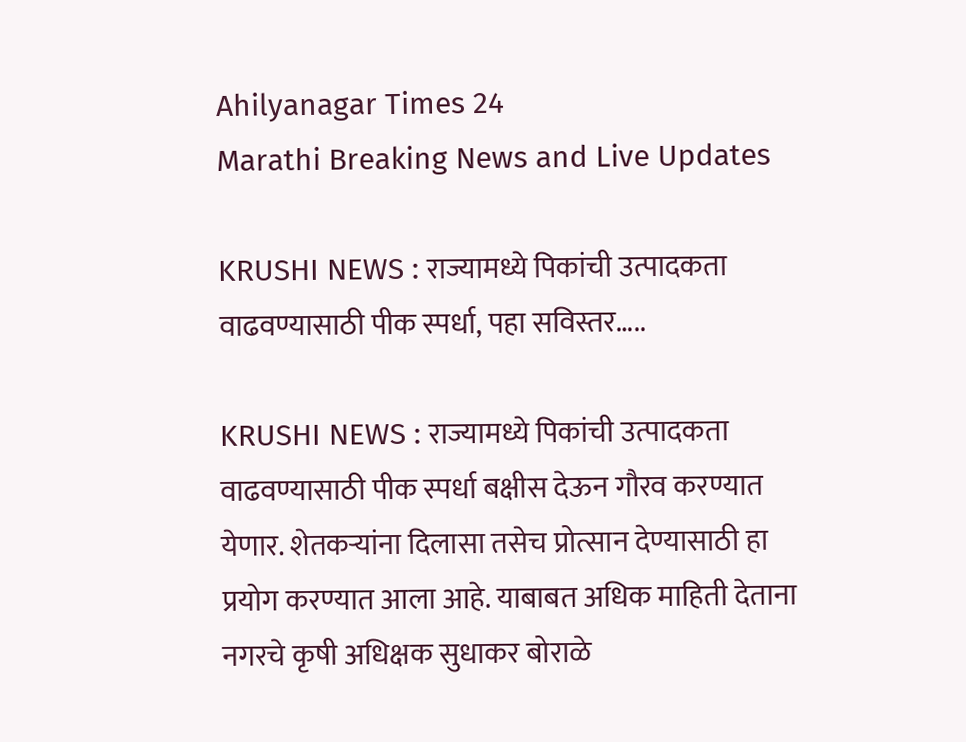Ahilyanagar Times 24
Marathi Breaking News and Live Updates

KRUSHI NEWS : राज्यामध्ये पिकांची उत्पादकता वाढवण्यासाठी पीक स्पर्धा, पहा सविस्तर…..

KRUSHI NEWS : राज्यामध्ये पिकांची उत्पादकता वाढवण्यासाठी पीक स्पर्धा बक्षीस देऊन गौरव करण्यात येणार. शेतकऱ्यांना दिलासा तसेच प्रोत्सान देण्यासाठी हा प्रयोग करण्यात आला आहे. याबाबत अधिक माहिती देताना नगरचे कृषी अधिक्षक सुधाकर बोराळे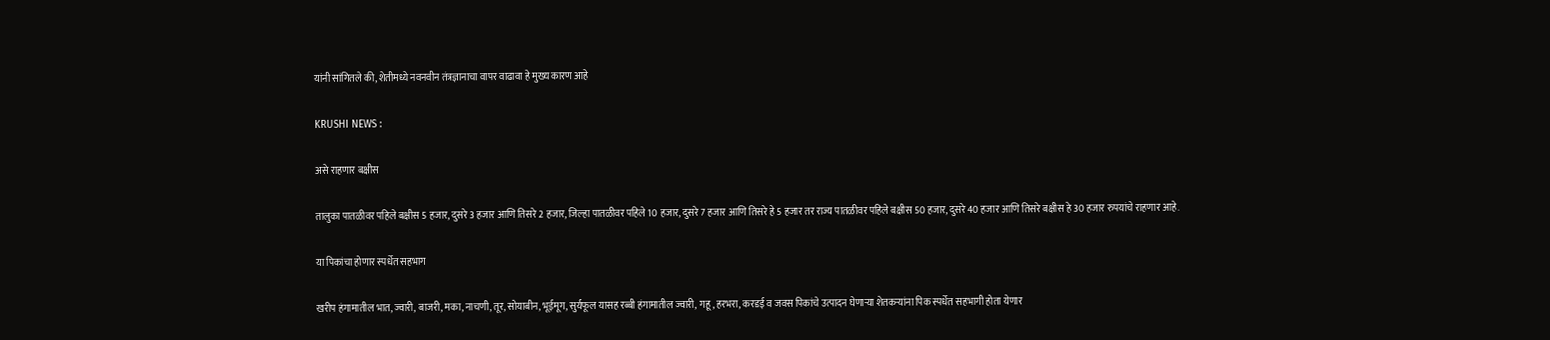यांनी सांगितले की, शेतीमध्ये नवनवीन तंत्रज्ञानाचा वापर वाढावा हे मुख्य कारण आहे

KRUSHI NEWS :

असे राहणार बक्षीस

तालुका पातळीवर पहिले बक्षीस 5 हजार, दुसरे 3 हजार आणि तिसरे 2 हजार, जिल्हा पातळीवर पहिले 10 हजार, दुसरे 7 हजार आणि तिसरे हे 5 हजार तर राज्य पातळीवर पहिले बक्षीस 50 हजार, दुसरे 40 हजार आणि तिसरे बक्षीस हे 30 हजार रुपयांचे राहणार आहे.

या पिकांचा होणार स्पर्धेत सहभाग

खरीप हंगामातील भात, ज्वारी, बाजरी, मका, नाचणी, तूर, सोयाबीन, भूईमूग, सुर्यफूल यासह रब्बी हंगामातील ज्वारी, गहू, हरभरा, करडई व जवस पिकांचे उत्पादन घेणार्‍या शेतकर्‍यांना पिक स्पर्धेत सहभागी होता येणार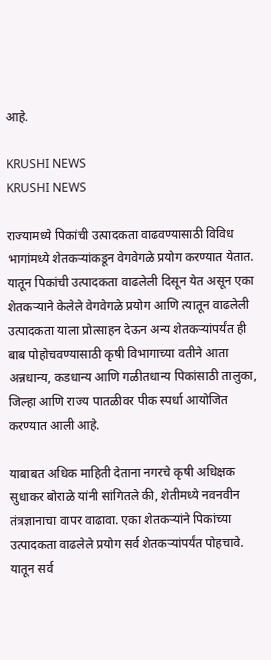आहे.

KRUSHI NEWS
KRUSHI NEWS

राज्यामध्ये पिकांची उत्पादकता वाढवण्यासाठी विविध भागांमध्ये शेतकर्‍यांकडून वेगवेगळे प्रयोग करण्यात येतात. यातून पिकांची उत्पादकता वाढलेली दिसून येत असून एका शेतकर्‍याने केलेले वेगवेगळे प्रयोग आणि त्यातून वाढलेली उत्पादकता याला प्रोत्साहन देऊन अन्य शेतकर्‍यांपर्यंत ही बाब पोहोचवण्यासाठी कृषी विभागाच्या वतीने आता अन्नधान्य, कडधान्य आणि गळीतधान्य पिकांसाठी तालुका, जिल्हा आणि राज्य पातळीवर पीक स्पर्धा आयोजित करण्यात आली आहे.

याबाबत अधिक माहिती देताना नगरचे कृषी अधिक्षक सुधाकर बोराळे यांनी सांगितले की, शेतीमध्ये नवनवीन तंत्रज्ञानाचा वापर वाढावा. एका शेतकर्‍यांने पिकांच्या उत्पादकता वाढलेले प्रयोग सर्व शेतकर्‍यांपर्यंत पोहचावे. यातून सर्व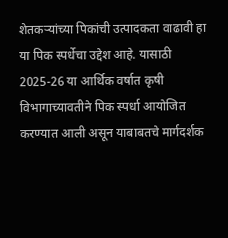शेतकर्‍यांच्या पिकांची उत्पादकता वाढावी हा या पिक स्पर्धेचा उद्देश आहे. यासाठी 2025-26 या आर्थिक वर्षात कृषी विभागाच्यावतीने पिक स्पर्धा आयोजित करण्यात आली असून याबाबतचे मार्गदर्शक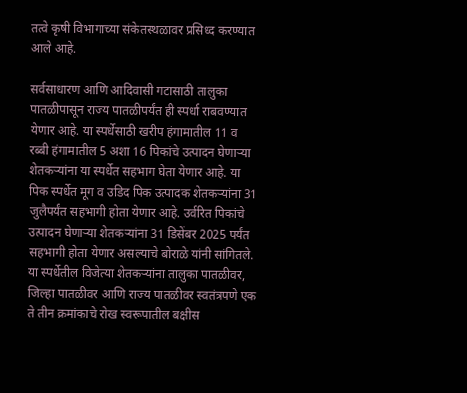तत्वे कृषी विभागाच्या संकेतस्थळावर प्रसिध्द करण्यात आले आहे.

सर्वसाधारण आणि आदिवासी गटासाठी तालुका पातळीपासून राज्य पातळीपर्यंत ही स्पर्धा राबवण्यात येणार आहे. या स्पर्धेसाठी खरीप हंगामातील 11 व रब्बी हंगामातील 5 अशा 16 पिकांचे उत्पादन घेणार्‍या शेतकर्‍यांना या स्पर्धेत सहभाग घेता येणार आहे. या पिक स्पर्धेत मूग व उडिद पिक उत्पादक शेतकर्‍यांना 31 जुलैपर्यंत सहभागी होता येणार आहे. उर्वरित पिकांचे उत्पादन घेणार्‍या शेतकर्‍यांना 31 डिसेंबर 2025 पर्यंत सहभागी होता येणार असल्याचे बोराळे यांनी सांगितले. या स्पर्धेतील विजेत्या शेतकर्‍यांना तालुका पातळीवर, जिल्हा पातळीवर आणि राज्य पातळीवर स्वतंत्रपणे एक ते तीन क्रमांकाचे रोख स्वरूपातील बक्षीस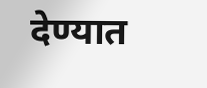देण्यात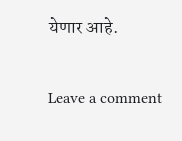येणार आहे.

Leave a comment